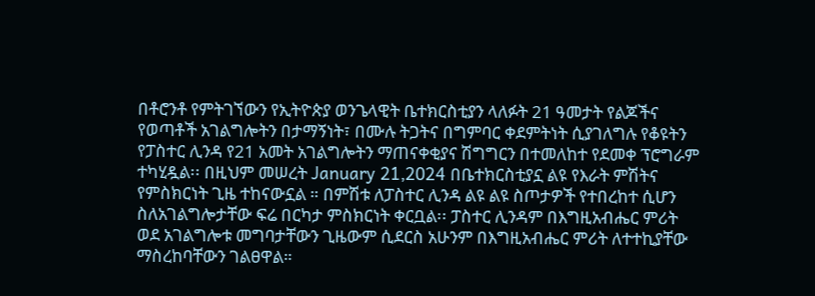በቶሮንቶ የምትገኘውን የኢትዮጵያ ወንጌላዊት ቤተክርስቲያን ላለፉት 21 ዓመታት የልጆችና የወጣቶች አገልግሎትን በታማኝነት፣ በሙሉ ትጋትና በግምባር ቀደምትነት ሲያገለግሉ የቆዩትን የፓስተር ሊንዳ የ21 አመት አገልግሎትን ማጠናቀቂያና ሽግግርን በተመለከተ የደመቀ ፕሮግራም ተካሂዷል፡፡ በዚህም መሠረት January 21,2024 በቤተክርስቲያኗ ልዩ የእራት ምሽትና የምስክርነት ጊዜ ተከናውኗል ። በምሽቱ ለፓስተር ሊንዳ ልዩ ልዩ ስጦታዎች የተበረከተ ሲሆን ስለአገልግሎታቸው ፍሬ በርካታ ምስክርነት ቀርቧል፡፡ ፓስተር ሊንዳም በእግዚአብሔር ምሪት ወደ አገልግሎቱ መግባታቸውን ጊዜውም ሲደርስ አሁንም በእግዚአብሔር ምሪት ለተተኪያቸው ማስረከባቸውን ገልፀዋል።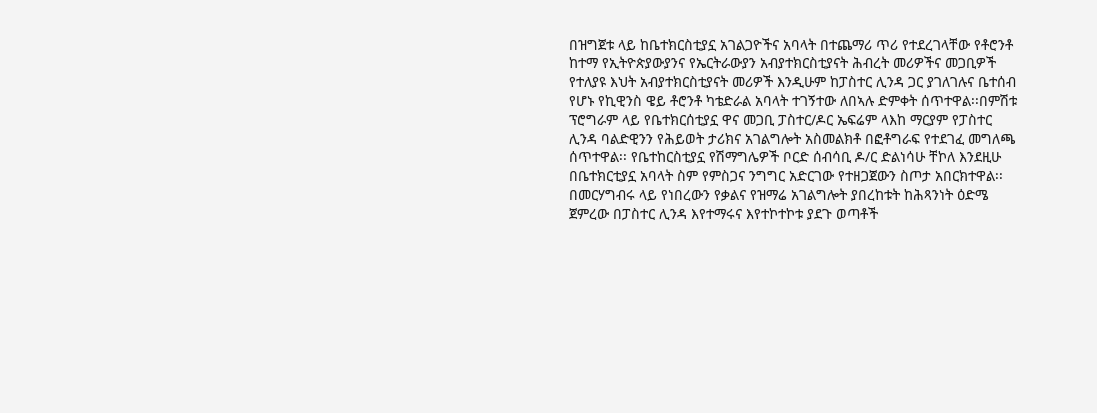በዝግጀቱ ላይ ከቤተክርስቲያኗ አገልጋዮችና አባላት በተጨማሪ ጥሪ የተደረገላቸው የቶሮንቶ ከተማ የኢትዮጵያውያንና የኤርትራውያን አብያተክርስቲያናት ሕብረት መሪዎችና መጋቢዎች የተለያዩ እህት አብያተክርስቲያናት መሪዎች እንዲሁም ከፓስተር ሊንዳ ጋር ያገለገሉና ቤተሰብ የሆኑ የኪዊንስ ዌይ ቶሮንቶ ካቴድራል አባላት ተገኝተው ለበኣሉ ድምቀት ሰጥተዋል፡፡በምሽቱ ፕሮግራም ላይ የቤተክርሰቲያኗ ዋና መጋቢ ፓስተር/ዶር ኤፍሬም ላእከ ማርያም የፓስተር ሊንዳ ባልድዊንን የሕይወት ታሪክና አገልግሎት አስመልክቶ በፎቶግራፍ የተደገፈ መግለጫ ሰጥተዋል፡፡ የቤተከርስቲያኗ የሽማግሌዎች ቦርድ ሰብሳቢ ዶ/ር ድልነሳሁ ቸኮለ እንደዚሁ በቤተክርቲያኗ አባላት ስም የምስጋና ንግግር አድርገው የተዘጋጀውን ስጦታ አበርክተዋል፡፡ በመርሃግብሩ ላይ የነበረውን የቃልና የዝማሬ አገልግሎት ያበረከቱት ከሕጻንነት ዕድሜ ጀምረው በፓስተር ሊንዳ እየተማሩና እየተኮተኮቱ ያደጉ ወጣቶች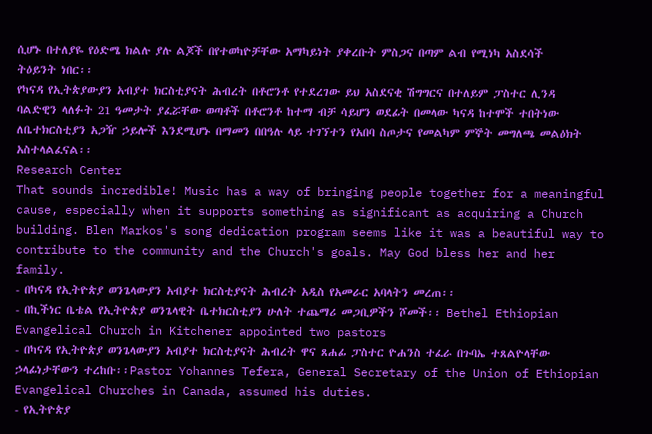ሲሆኑ በተለያዬ የዕድሜ ክልሉ ያሉ ልጆች በየተወካዮቻቸው አማካይነት ያቀረቡት ምስጋና በጣም ልብ የሚነካ አስደሳች ትዕይንት ነበር፡፡
የካናዳ የኢትጵያውያን አብያተ ክርስቲያናት ሕብረት በቶሮንቶ የተደረገው ይህ አስደናቂ ሽግግርና በተለይም ፓስተር ሊንዳ ባልድዊን ላለፉት 21 ዓመታት ያፈሯቸው ወጣቶች በቶሮንቶ ከተማ ብቻ ሳይሆን ወደፊት በመላው ካናዳ ከተሞች ተበትነው ለቤተክርስቲያን አጋዥ ኃይሎች እንደሚሆኑ በማመን በበዓሉ ላይ ተገኘተን የአበባ ስጦታና የመልካም ምኞት መግለጫ መልዕክት አስተላልፈናል፡፡
Research Center
That sounds incredible! Music has a way of bringing people together for a meaningful cause, especially when it supports something as significant as acquiring a Church building. Blen Markos's song dedication program seems like it was a beautiful way to contribute to the community and the Church's goals. May God bless her and her family.
- በካናዳ የኢትዮጵያ ወንጌላውያን አብያተ ክርስቲያናት ሕብረት አዲስ የአመራር አባላትን መረጠ፡፡
- በኪችነር ቤቴል የኢትዮጵያ ወንጌላዊት ቤተክርስቲያን ሁለት ተጨማሪ መጋቢዎችን ሾመች፡፡ Bethel Ethiopian Evangelical Church in Kitchener appointed two pastors
- በካናዳ የኢትዮጵያ ወንጌላውያን አብያተ ክርስቲያናት ሕብረት ዋና ጸሐፊ ፓስተር ዮሐንስ ተፈራ በጉባኤ ተጸልዮላቸው ኃላፊነታቸውን ተረከቡ፡፡Pastor Yohannes Tefera, General Secretary of the Union of Ethiopian Evangelical Churches in Canada, assumed his duties.
- የኢትዮጵያ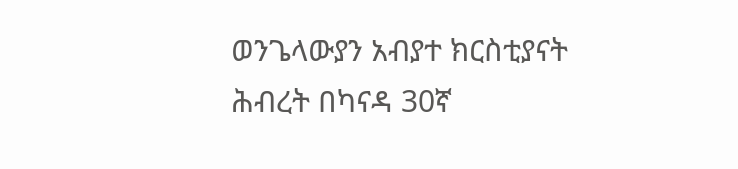ወንጌላውያን አብያተ ክርስቲያናት ሕብረት በካናዳ 30ኛ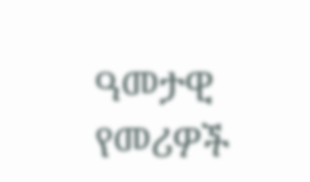ዓመታዊ የመሪዎች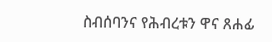ስብሰባንና የሕብረቱን ዋና ጸሐፊ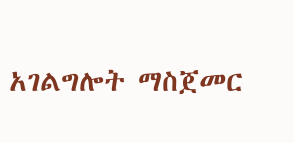አገልግሎት ማስጀመር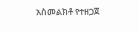አስመልክቶ የተዘጋጀ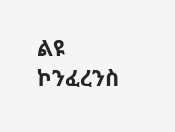ልዩ ኮንፈረንስ